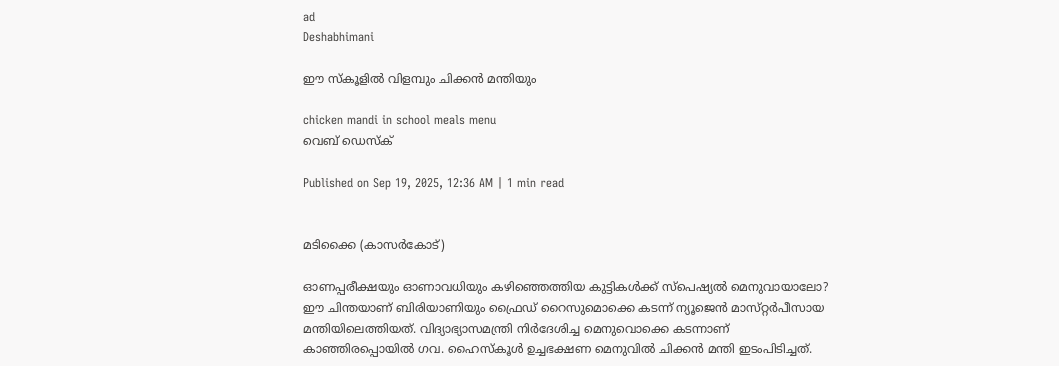ad
Deshabhimani

ഇ‍ൗ സ്‌കൂളിൽ വിളമ്പും ചിക്കൻ മന്തിയും

chicken mandi in school meals menu
വെബ് ഡെസ്ക്

Published on Sep 19, 2025, 12:36 AM | 1 min read


മടിക്കൈ (കാസർകോട്‌)

ഓണപ്പരീക്ഷയും ഓണാവധിയും കഴിഞ്ഞെത്തിയ കുട്ടികൾക്ക് സ്പെഷ്യൽ മെനുവായാലോ? ഇ‍ൗ ചിന്തയാണ്‌ ബിരിയാണിയും ഫ്രൈഡ്‌ റൈസുമൊക്കെ കടന്ന്‌ ന്യൂജെൻ മാസ്‌റ്റർപീസായ മന്തിയിലെത്തിയത്‌. വിദ്യാഭ്യാസമന്ത്രി നിർദേശിച്ച മെനുവൊക്കെ കടന്നാണ്‌ കാഞ്ഞിരപ്പൊയിൽ ഗവ. ഹൈസ്കൂൾ ഉച്ചഭക്ഷണ മെനുവിൽ ചിക്കൻ മന്തി ഇടംപിടിച്ചത്‌.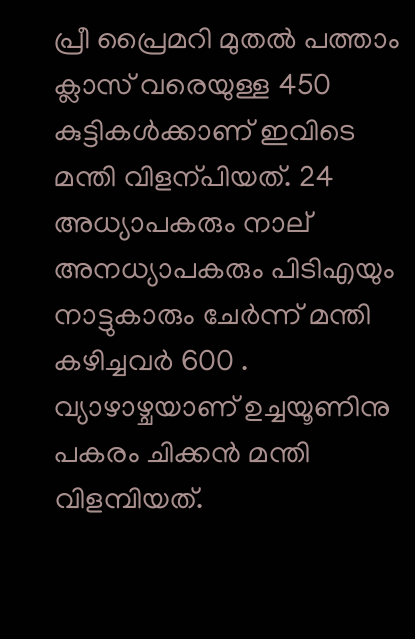പ്രീ പ്രൈമറി മുതൽ പത്താം ക്ലാസ് വരെയുള്ള 450 കുട്ടികൾക്കാണ്‌ ഇവിടെ മന്തി വിളന്പിയത്‌. 24 അധ്യാപകരും നാല്‌ അനധ്യാപകരും പിടിഎയും നാട്ടുകാരും ചേർന്ന്‌ മന്തി കഴിച്ചവർ 600 . വ്യാഴാഴ്ചയാണ്‌ ഉച്ചയൂണിനു പകരം ചിക്കൻ മന്തി വിളമ്പിയത്.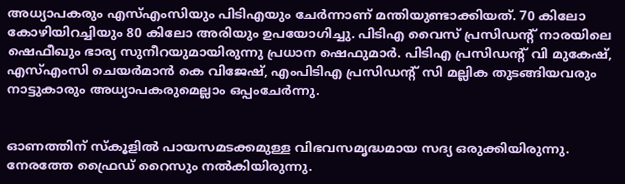അധ്യാപകരും എസ്എംസിയും പിടിഎയും ചേർന്നാണ് മന്തിയുണ്ടാക്കിയത്. 70 കിലോ കോഴിയിറച്ചിയും 80 കിലോ അരിയും ഉപയോഗിച്ചു. പിടിഎ വൈസ് പ്രസിഡന്റ്‌ നാരയിലെ ഷെഫീഖും ഭാര്യ സുനീറയുമായിരുന്നു പ്രധാന ഷെഫുമാർ. പിടിഎ പ്രസിഡന്റ്‌ വി മുകേഷ്, എസ്എംസി ചെയർമാൻ കെ വിജേഷ്, എംപിടിഎ പ്രസിഡന്റ്‌ സി മല്ലിക തുടങ്ങിയവരും നാട്ടുകാരും അധ്യാപകരുമെല്ലാം ഒപ്പംചേർന്നു.


ഓണത്തിന് സ്‌കൂളിൽ പായസമടക്കമുള്ള വിഭവസമൃദ്ധമായ സദ്യ ഒരുക്കിയിരുന്നു. നേരത്തേ ഫ്രൈഡ് റൈസും നൽകിയിരുന്നു.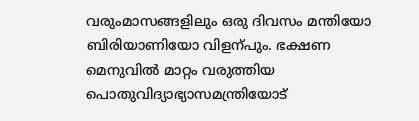വരുംമാസങ്ങളിലും ഒരു ദിവസം മന്തിയോ ബിരിയാണിയോ വിളന്പും. ഭക്ഷണ മെനുവിൽ മാറ്റം വരുത്തിയ പൊതുവിദ്യാഭ്യാസമന്ത്രിയോട്‌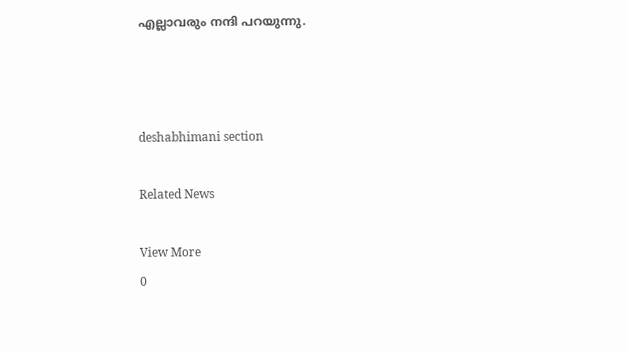എല്ലാവരും നന്ദി പറയുന്നു.



deshabhimani section

Related News

View More
0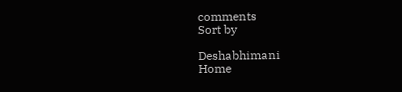comments
Sort by

Deshabhimani
Home